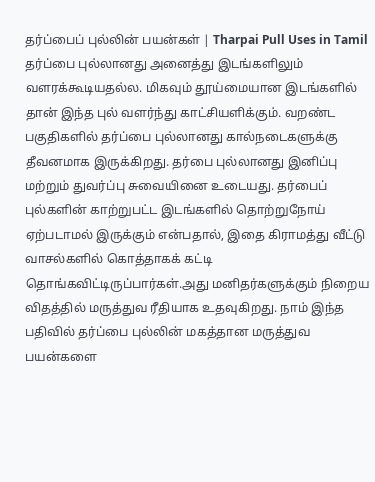தர்ப்பைப் புல்லின் பயன்கள் | Tharpai Pull Uses in Tamil
தர்ப்பை புல்லானது அனைத்து இடங்களிலும் வளரக்கூடியதல்ல. மிகவும் தூய்மையான இடங்களில் தான் இந்த புல் வளர்ந்து காட்சியளிக்கும். வறண்ட பகுதிகளில் தர்ப்பை புல்லானது கால்நடைகளுக்கு தீவனமாக இருக்கிறது. தர்பை புல்லானது இனிப்பு மற்றும் துவர்ப்பு சுவையினை உடையது. தர்பைப் புல்களின் காற்றுபட்ட இடங்களில் தொற்றுநோய் ஏற்படாமல் இருக்கும் என்பதால், இதை கிராமத்து வீட்டு வாசல்களில் கொத்தாகக் கட்டி தொங்கவிட்டிருப்பார்கள்.அது மனிதர்களுக்கும் நிறைய விதத்தில் மருத்துவ ரீதியாக உதவுகிறது. நாம் இந்த பதிவில் தர்ப்பை புல்லின் மகத்தான மருத்துவ பயன்களை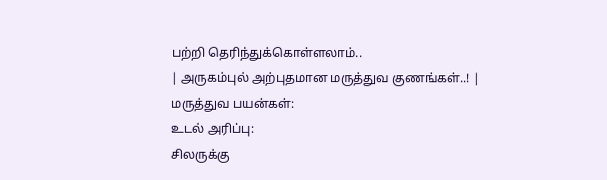பற்றி தெரிந்துக்கொள்ளலாம்..
| அருகம்புல் அற்புதமான மருத்துவ குணங்கள்..! |
மருத்துவ பயன்கள்:
உடல் அரிப்பு:
சிலருக்கு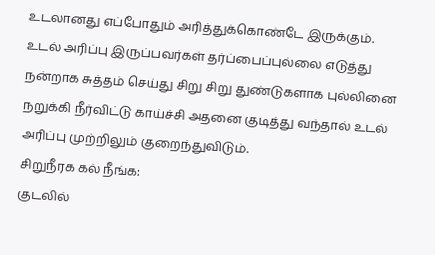உடலானது எப்போதும் அரித்துக்கொண்டே இருக்கும். உடல் அரிப்பு இருப்பவர்கள் தர்ப்பைப்புல்லை எடுத்து நன்றாக சுத்தம் செய்து சிறு சிறு துண்டுகளாக புல்லினை நறுக்கி நீர்விட்டு காய்ச்சி அதனை குடித்து வந்தால் உடல் அரிப்பு முற்றிலும் குறைந்துவிடும்.
சிறுநீரக கல் நீங்க:
குடலில்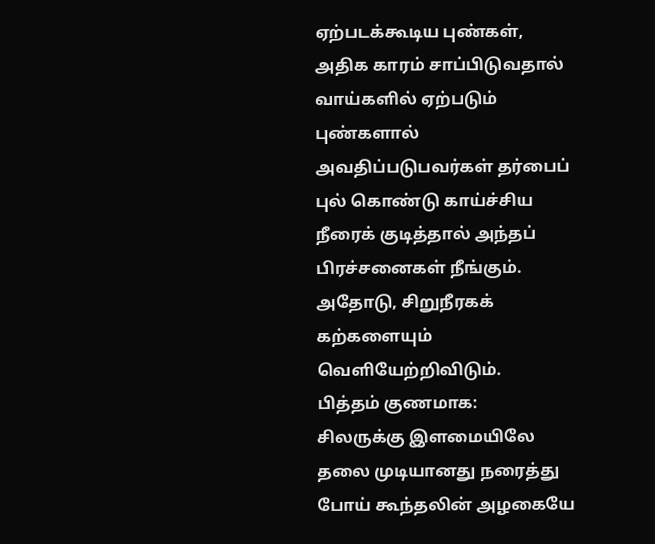ஏற்படக்கூடிய புண்கள், அதிக காரம் சாப்பிடுவதால் வாய்களில் ஏற்படும் புண்களால் அவதிப்படுபவர்கள் தர்பைப் புல் கொண்டு காய்ச்சிய நீரைக் குடித்தால் அந்தப் பிரச்சனைகள் நீங்கும். அதோடு, சிறுநீரகக் கற்களையும் வெளியேற்றிவிடும்.
பித்தம் குணமாக:
சிலருக்கு இளமையிலே தலை முடியானது நரைத்து போய் கூந்தலின் அழகையே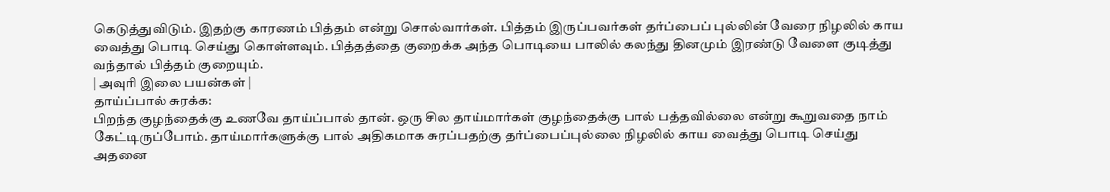கெடுத்துவிடும். இதற்கு காரணம் பித்தம் என்று சொல்வார்கள். பித்தம் இருப்பவர்கள் தர்ப்பைப் புல்லின் வேரை நிழலில் காய வைத்து பொடி செய்து கொள்ளவும். பித்தத்தை குறைக்க அந்த பொடியை பாலில் கலந்து தினமும் இரண்டு வேளை குடித்து வந்தால் பித்தம் குறையும்.
| அவுரி இலை பயன்கள் |
தாய்ப்பால் சுரக்க:
பிறந்த குழந்தைக்கு உணவே தாய்ப்பால் தான். ஒரு சில தாய்மார்கள் குழந்தைக்கு பால் பத்தவில்லை என்று கூறுவதை நாம் கேட்டிருப்போம். தாய்மார்களுக்கு பால் அதிகமாக சுரப்பதற்கு தர்ப்பைப்புல்லை நிழலில் காய வைத்து பொடி செய்து அதனை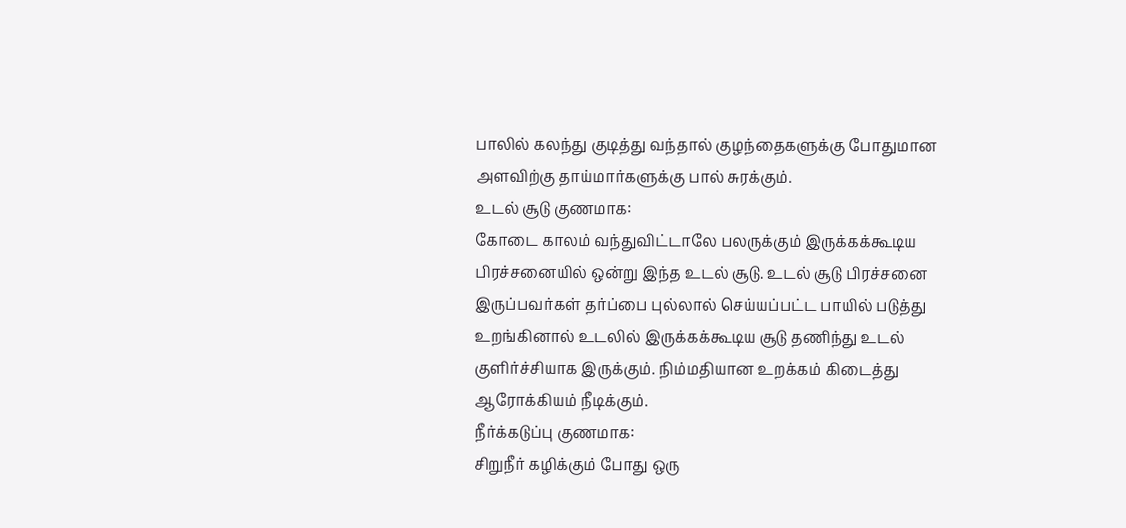பாலில் கலந்து குடித்து வந்தால் குழந்தைகளுக்கு போதுமான அளவிற்கு தாய்மார்களுக்கு பால் சுரக்கும்.
உடல் சூடு குணமாக:
கோடை காலம் வந்துவிட்டாலே பலருக்கும் இருக்கக்கூடிய பிரச்சனையில் ஒன்று இந்த உடல் சூடு. உடல் சூடு பிரச்சனை இருப்பவர்கள் தர்ப்பை புல்லால் செய்யப்பட்ட பாயில் படுத்து உறங்கினால் உடலில் இருக்கக்கூடிய சூடு தணிந்து உடல் குளிர்ச்சியாக இருக்கும். நிம்மதியான உறக்கம் கிடைத்து ஆரோக்கியம் நீடிக்கும்.
நீர்க்கடுப்பு குணமாக:
சிறுநீர் கழிக்கும் போது ஒரு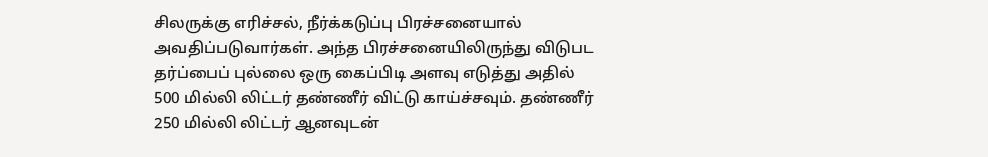சிலருக்கு எரிச்சல், நீர்க்கடுப்பு பிரச்சனையால் அவதிப்படுவார்கள். அந்த பிரச்சனையிலிருந்து விடுபட தர்ப்பைப் புல்லை ஒரு கைப்பிடி அளவு எடுத்து அதில் 500 மில்லி லிட்டர் தண்ணீர் விட்டு காய்ச்சவும். தண்ணீர் 250 மில்லி லிட்டர் ஆனவுடன்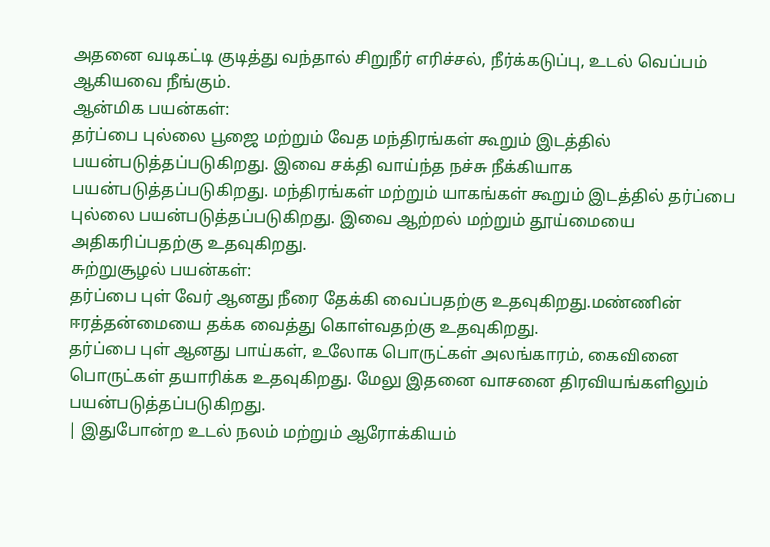அதனை வடிகட்டி குடித்து வந்தால் சிறுநீர் எரிச்சல், நீர்க்கடுப்பு, உடல் வெப்பம் ஆகியவை நீங்கும்.
ஆன்மிக பயன்கள்:
தர்ப்பை புல்லை பூஜை மற்றும் வேத மந்திரங்கள் கூறும் இடத்தில் பயன்படுத்தப்படுகிறது. இவை சக்தி வாய்ந்த நச்சு நீக்கியாக பயன்படுத்தப்படுகிறது. மந்திரங்கள் மற்றும் யாகங்கள் கூறும் இடத்தில் தர்ப்பை புல்லை பயன்படுத்தப்படுகிறது. இவை ஆற்றல் மற்றும் தூய்மையை அதிகரிப்பதற்கு உதவுகிறது.
சுற்றுசூழல் பயன்கள்:
தர்ப்பை புள் வேர் ஆனது நீரை தேக்கி வைப்பதற்கு உதவுகிறது.மண்ணின் ஈரத்தன்மையை தக்க வைத்து கொள்வதற்கு உதவுகிறது.
தர்ப்பை புள் ஆனது பாய்கள், உலோக பொருட்கள் அலங்காரம், கைவினை பொருட்கள் தயாரிக்க உதவுகிறது. மேலு இதனை வாசனை திரவியங்களிலும் பயன்படுத்தப்படுகிறது.
| இதுபோன்ற உடல் நலம் மற்றும் ஆரோக்கியம்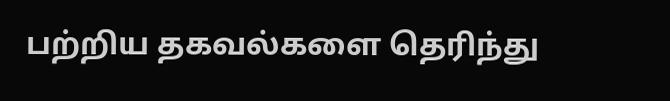பற்றிய தகவல்களை தெரிந்து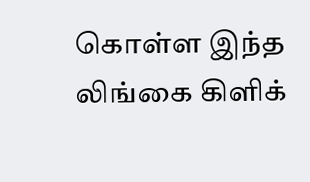கொள்ள இந்த லிங்கை கிளிக்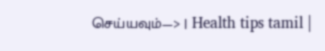செய்யவும்—> | Health tips tamil |